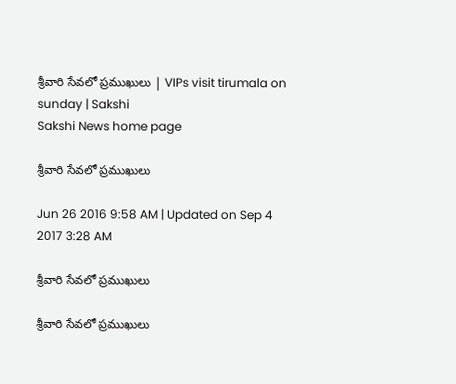శ్రీవారి సేవలో ప్రముఖులు | VIPs visit tirumala on sunday | Sakshi
Sakshi News home page

శ్రీవారి సేవలో ప్రముఖులు

Jun 26 2016 9:58 AM | Updated on Sep 4 2017 3:28 AM

శ్రీవారి సేవలో ప్రముఖులు

శ్రీవారి సేవలో ప్రముఖులు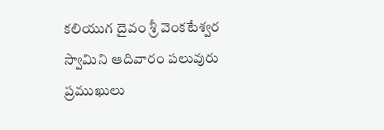కలియుగ దైవం శ్రీ వెంకటేశ్వర స్వామిని ఆదివారం పలువురు ప్రముఖులు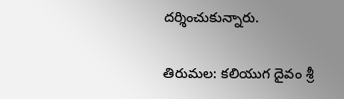దర్శించుకున్నారు.

తిరుమల: కలియుగ దైవం శ్రీ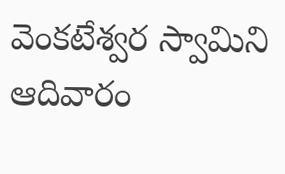వెంకటేశ్వర స్వామిని ఆదివారం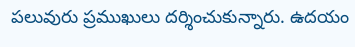పలువురు ప్రముఖులు దర్శించుకున్నారు. ఉదయం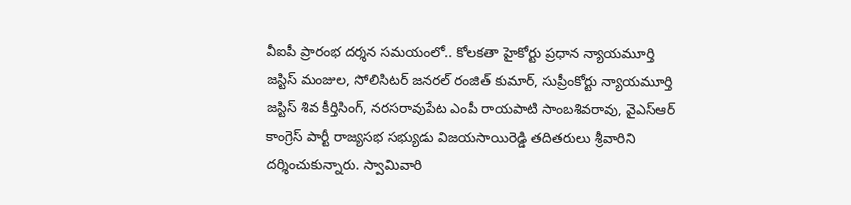వీఐపీ ప్రారంభ దర్శన సమయంలో.. కోలకతా హైకోర్టు ప్రధాన న్యాయమూర్తి జస్టిస్ మంజుల, సోలిసిటర్ జనరల్ రంజిత్ కుమార్, సుప్రీంకోర్టు న్యాయమూర్తి జస్టిస్ శివ కీర్తిసింగ్, నరసరావుపేట ఎంపీ రాయపాటి సాంబశివరావు, వైఎస్ఆర్ కాంగ్రెస్ పార్టీ రాజ్యసభ సభ్యుడు విజయసాయిరెడ్డి తదితరులు శ్రీవారిని దర్శించుకున్నారు. స్వామివారి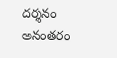దర్శనం అనంతరం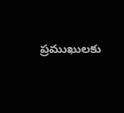ప్రముఖులకు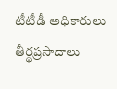టీటీడీ అధికారులు తీర్థప్రసాదాలు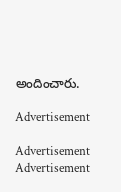అందించారు.

Advertisement

Advertisement
Advertisement